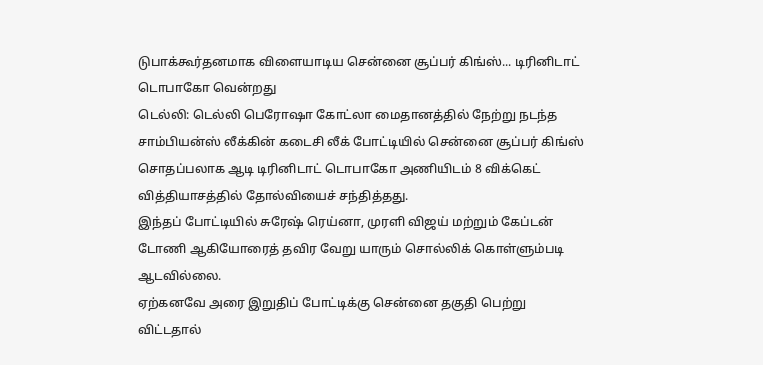டுபாக்கூர்தனமாக விளையாடிய சென்னை சூப்பர் கிங்ஸ்... டிரினிடாட் டொபாகோ வென்றது
டெல்லி: டெல்லி பெரோஷா கோட்லா மைதானத்தில் நேற்று நடந்த சாம்பியன்ஸ் லீக்கின் கடைசி லீக் போட்டியில் சென்னை சூப்பர் கிங்ஸ் சொதப்பலாக ஆடி டிரினிடாட் டொபாகோ அணியிடம் 8 விக்கெட் வித்தியாசத்தில் தோல்வியைச் சந்தித்தது.
இந்தப் போட்டியில் சுரேஷ் ரெய்னா, முரளி விஜய் மற்றும் கேப்டன் டோணி ஆகியோரைத் தவிர வேறு யாரும் சொல்லிக் கொள்ளும்படி ஆடவில்லை.
ஏற்கனவே அரை இறுதிப் போட்டிக்கு சென்னை தகுதி பெற்று விட்டதால்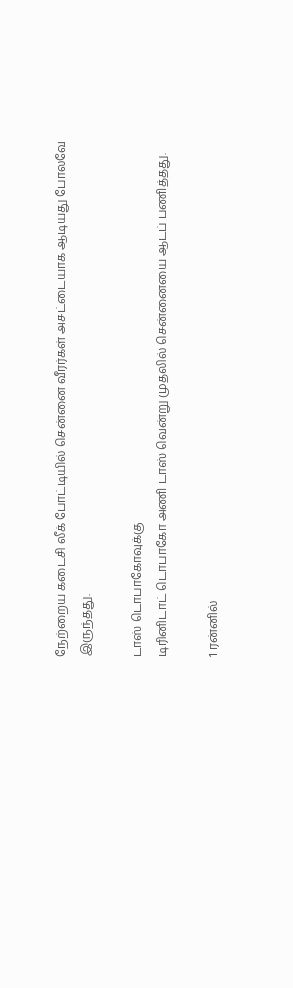நேற்றைய கடைசி லீக் போட்டியில் சென்னை வீரர்கள் அசட்டையாக ஆடியது போலவே இருந்தது.

டாஸ் டொபாகோவுக்கு
டிரினிடாட் டொபாகோ அணி டாஸ் வென்று முதலில் சென்னையை ஆடப் பணித்தது.

1 ரன்னில்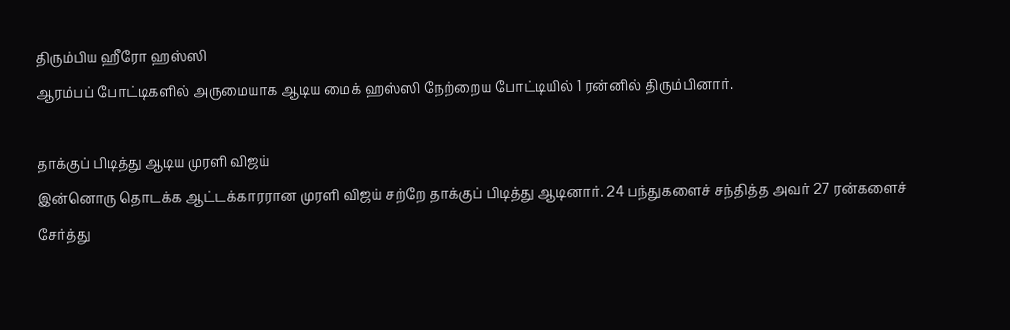திரும்பிய ஹீரோ ஹஸ்ஸி
ஆரம்பப் போட்டிகளில் அருமையாக ஆடிய மைக் ஹஸ்ஸி நேற்றைய போட்டியில் 1 ரன்னில் திரும்பினார்.

தாக்குப் பிடித்து ஆடிய முரளி விஜய்
இன்னொரு தொடக்க ஆட்டக்காரரான முரளி விஜய் சற்றே தாக்குப் பிடித்து ஆடினார். 24 பந்துகளைச் சந்தித்த அவர் 27 ரன்களைச் சேர்த்து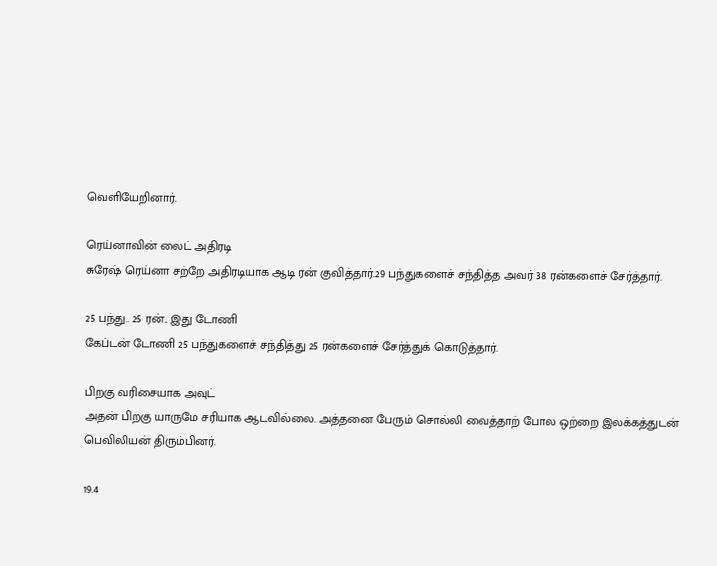வெளியேறினார்.

ரெய்னாவின் லைட் அதிரடி
சுரேஷ் ரெய்னா சற்றே அதிரடியாக ஆடி ரன் குவித்தார்.29 பந்துகளைச் சந்தித்த அவர் 38 ரன்களைச் சேர்த்தார்.

25 பந்து.. 25 ரன்.. இது டோணி
கேப்டன் டோணி 25 பந்துகளைச் சந்தித்து 25 ரன்களைச் சேர்த்துக் கொடுத்தார்.

பிறகு வரிசையாக அவுட்
அதன் பிறகு யாருமே சரியாக ஆடவில்லை. அத்தனை பேரும் சொல்லி வைத்தாற் போல ஒற்றை இலக்கத்துடன் பெவிலியன் திரும்பினர்.

19.4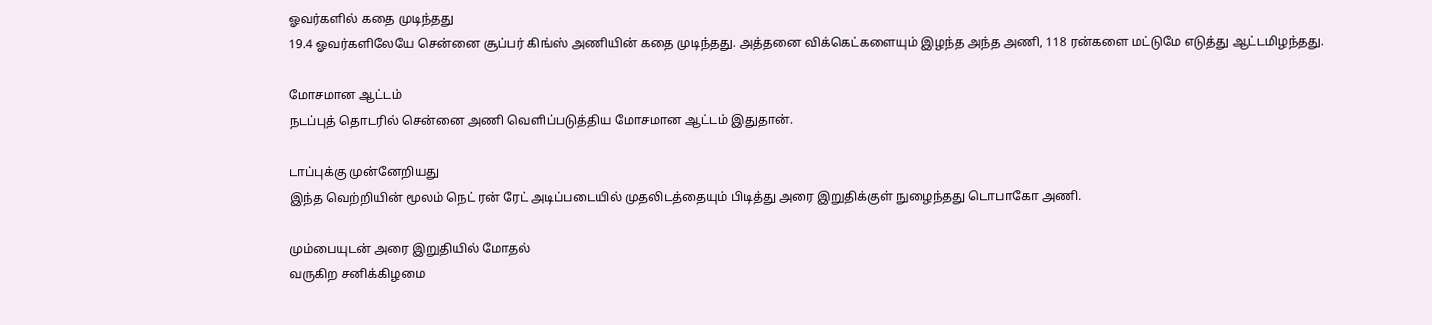ஓவர்களில் கதை முடிந்தது
19.4 ஓவர்களிலேயே சென்னை சூப்பர் கிங்ஸ் அணியின் கதை முடிந்தது. அத்தனை விக்கெட்களையும் இழந்த அந்த அணி, 118 ரன்களை மட்டுமே எடுத்து ஆட்டமிழந்தது.

மோசமான ஆட்டம்
நடப்புத் தொடரில் சென்னை அணி வெளிப்படுத்திய மோசமான ஆட்டம் இதுதான்.

டாப்புக்கு முன்னேறியது
இந்த வெற்றியின் மூலம் நெட் ரன் ரேட் அடிப்படையில் முதலிடத்தையும் பிடித்து அரை இறுதிக்குள் நுழைந்தது டொபாகோ அணி.

மும்பையுடன் அரை இறுதியில் மோதல்
வருகிற சனிக்கிழமை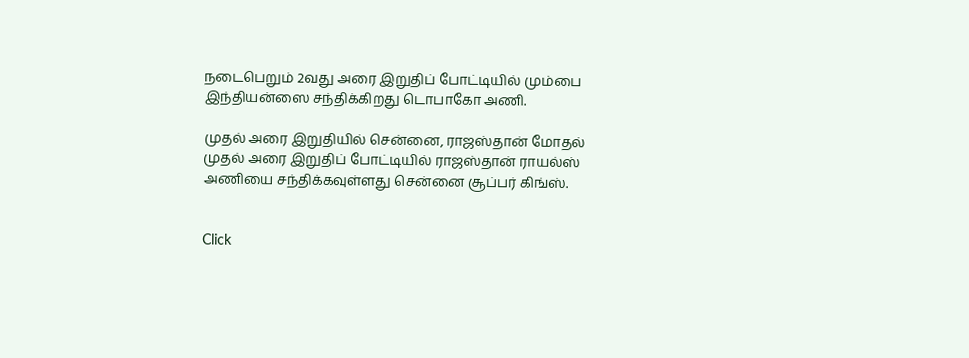நடைபெறும் 2வது அரை இறுதிப் போட்டியில் மும்பை இந்தியன்ஸை சந்திக்கிறது டொபாகோ அணி.

முதல் அரை இறுதியில் சென்னை, ராஜஸ்தான் மோதல்
முதல் அரை இறுதிப் போட்டியில் ராஜஸ்தான் ராயல்ஸ் அணியை சந்திக்கவுள்ளது சென்னை சூப்பர் கிங்ஸ்.


Click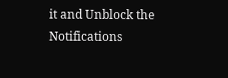it and Unblock the Notifications